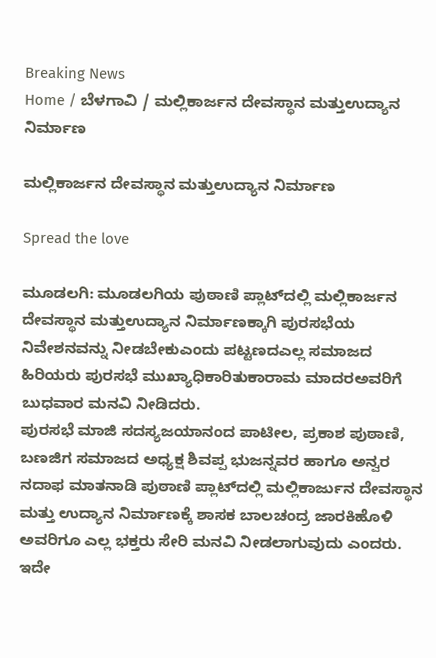Breaking News
Home / ಬೆಳಗಾವಿ / ಮಲ್ಲಿಕಾರ್ಜನ ದೇವಸ್ಥಾನ ಮತ್ತುಉದ್ಯಾನ ನಿರ್ಮಾಣ

ಮಲ್ಲಿಕಾರ್ಜನ ದೇವಸ್ಥಾನ ಮತ್ತುಉದ್ಯಾನ ನಿರ್ಮಾಣ

Spread the love

ಮೂಡಲಗಿ: ಮೂಡಲಗಿಯ ಪುಠಾಣಿ ಪ್ಲಾಟ್‌ದಲ್ಲಿ ಮಲ್ಲಿಕಾರ್ಜನ ದೇವಸ್ಥಾನ ಮತ್ತುಉದ್ಯಾನ ನಿರ್ಮಾಣಕ್ಕಾಗಿ ಪುರಸಭೆಯ ನಿವೇಶನವನ್ನು ನೀಡಬೇಕುಎಂದು ಪಟ್ಟಣದಎಲ್ಲ ಸಮಾಜದ ಹಿರಿಯರು ಪುರಸಭೆ ಮುಖ್ಯಾಧಿಕಾರಿತುಕಾರಾಮ ಮಾದರಅವರಿಗೆ ಬುಧವಾರ ಮನವಿ ನೀಡಿದರು.
ಪುರಸಭೆ ಮಾಜಿ ಸದಸ್ಯಜಯಾನಂದ ಪಾಟೀಲ, ಪ್ರಕಾಶ ಪುಠಾಣಿ,  ಬಣಜಿಗ ಸಮಾಜದ ಅಧ್ಯಕ್ಷ ಶಿವಪ್ಪ ಭುಜನ್ನವರ ಹಾಗೂ ಅನ್ವರ ನದಾಫ ಮಾತನಾಡಿ ಪುಠಾಣಿ ಪ್ಲಾಟ್‌ದಲ್ಲಿ ಮಲ್ಲಿಕಾರ್ಜುನ ದೇವಸ್ಥಾನ ಮತ್ತು ಉದ್ಯಾನ ನಿರ್ಮಾಣಕ್ಕೆ ಶಾಸಕ ಬಾಲಚಂದ್ರ ಜಾರಕಿಹೊಳಿ ಅವರಿಗೂ ಎಲ್ಲ ಭಕ್ತರು ಸೇರಿ ಮನವಿ ನೀಡಲಾಗುವುದು ಎಂದರು.
ಇದೇ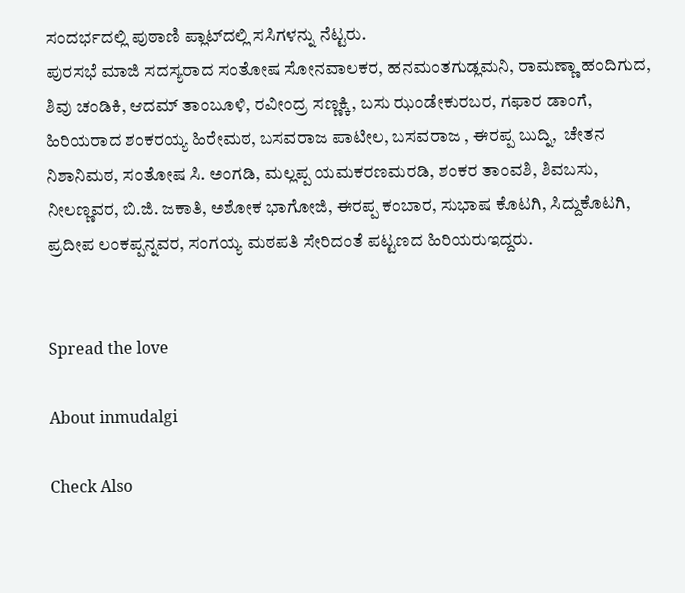ಸಂದರ್ಭದಲ್ಲಿ ಪುಠಾಣಿ ಪ್ಲಾಟ್‌ದಲ್ಲಿ ಸಸಿಗಳನ್ನು ನೆಟ್ಟರು.
ಪುರಸಭೆ ಮಾಜಿ ಸದಸ್ಯರಾದ ಸಂತೋಷ ಸೋನವಾಲಕರ, ಹನಮಂತಗುಡ್ಲಮನಿ, ರಾಮಣ್ಣಾ ಹಂದಿಗುದ, ಶಿವು ಚಂಡಿಕಿ, ಆದಮ್ ತಾಂಬೂಳಿ, ರವೀಂದ್ರ ಸಣ್ಣಕ್ಕಿ, ಬಸು ಝಂಡೇಕುರಬರ, ಗಫಾರ ಡಾಂಗೆ, ಹಿರಿಯರಾದ ಶಂಕರಯ್ಯ ಹಿರೇಮಠ, ಬಸವರಾಜ ಪಾಟೀಲ, ಬಸವರಾಜ , ಈರಪ್ಪ ಬುದ್ನಿ,  ಚೇತನ ನಿಶಾನಿಮಠ, ಸಂತೋಷ ಸಿ. ಅಂಗಡಿ, ಮಲ್ಲಪ್ಪ ಯಮಕರಣಮರಡಿ, ಶಂಕರ ತಾಂವಶಿ, ಶಿವಬಸು, ನೀಲಣ್ಣವರ, ಬಿ.ಜಿ. ಜಕಾತಿ, ಅಶೋಕ ಭಾಗೋಜಿ, ಈರಪ್ಪ ಕಂಬಾರ, ಸುಭಾಷ ಕೊಟಗಿ, ಸಿದ್ದುಕೊಟಗಿ, ಪ್ರದೀಪ ಲಂಕಪ್ಪನ್ನವರ, ಸಂಗಯ್ಯ ಮಠಪತಿ ಸೇರಿದಂತೆ ಪಟ್ಟಣದ ಹಿರಿಯರುಇದ್ದರು.


Spread the love

About inmudalgi

Check Also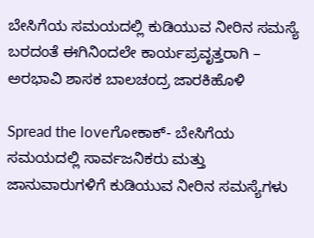ಬೇಸಿಗೆಯ ಸಮಯದಲ್ಲಿ ಕುಡಿಯುವ ನೀರಿನ ಸಮಸ್ಯೆ ಬರದಂತೆ ಈಗಿನಿಂದಲೇ ಕಾರ್ಯಪ್ರವೃತ್ತರಾಗಿ – ಅರಭಾವಿ ಶಾಸಕ ಬಾಲಚಂದ್ರ ಜಾರಕಿಹೊಳಿ

Spread the loveಗೋಕಾಕ್- ಬೇಸಿಗೆಯ ಸಮಯದಲ್ಲಿ ಸಾರ್ವಜನಿಕರು ಮತ್ತು ಜಾನುವಾರುಗಳಿಗೆ ಕುಡಿಯುವ ನೀರಿನ ಸಮಸ್ಯೆಗಳು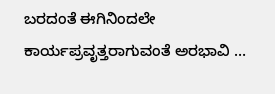ಬರದಂತೆ ಈಗಿನಿಂದಲೇ ಕಾರ್ಯಪ್ರವೃತ್ತರಾಗುವಂತೆ ಅರಭಾವಿ …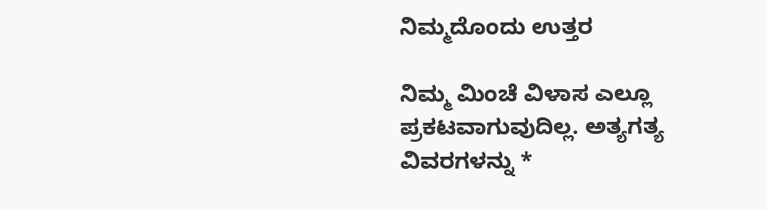ನಿಮ್ಮದೊಂದು ಉತ್ತರ

ನಿಮ್ಮ ಮಿಂಚೆ ವಿಳಾಸ ಎಲ್ಲೂ ಪ್ರಕಟವಾಗುವುದಿಲ್ಲ. ಅತ್ಯಗತ್ಯ ವಿವರಗಳನ್ನು *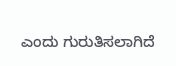ಎಂದು ಗುರುತಿಸಲಾಗಿದೆ